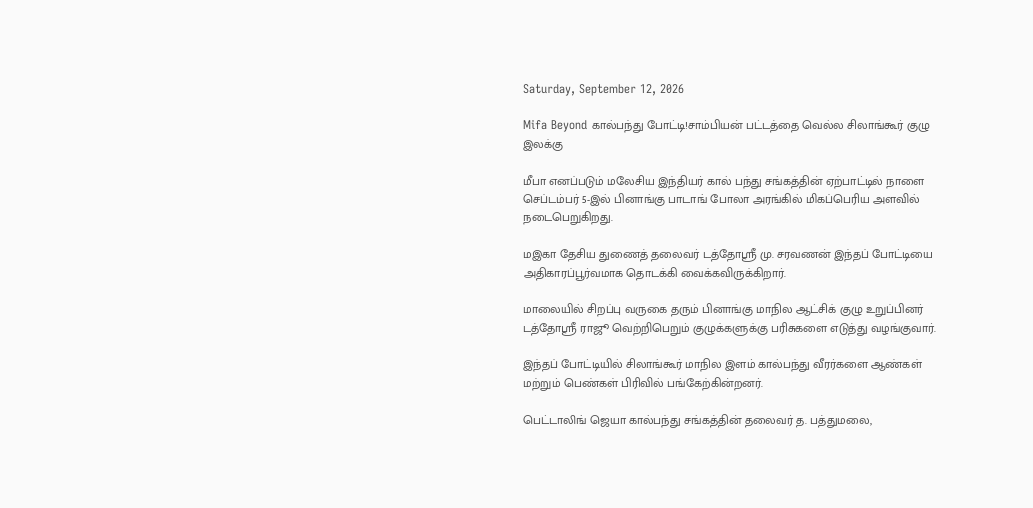Saturday, September 12, 2026

Mifa Beyond கால்பந்து போட்டி!சாம்பியன் பட்டத்தை வெல்ல சிலாங்கூர் குழு இலக்கு

மீபா எனப்படும் மலேசிய இந்தியர் கால் பந்து சங்கத்தின் ஏற்பாட்டில் நாளை செப்டம்பர் 5-இல் பினாங்கு பாடாங் போலா அரங்கில் மிகப்பெரிய அளவில் நடைபெறுகிறது.

மஇகா தேசிய துணைத் தலைவர் டத்தோஸ்ரீ மு. சரவணன் இந்தப் போட்டியை அதிகாரப்பூர்வமாக தொடக்கி வைக்கவிருக்கிறார்.

மாலையில் சிறப்பு வருகை தரும் பினாங்கு மாநில ஆட்சிக் குழு உறுப்பினர் டத்தோஸ்ரீ ராஜூ வெற்றிபெறும் குழுக்களுக்கு பரிசுகளை எடுத்து வழங்குவார்.

இந்தப் போட்டியில் சிலாங்கூர் மாநில இளம் கால்பந்து வீரர்களை ஆண்கள் மற்றும் பெண்கள் பிரிவில் பங்கேற்கின்றனர்.

பெட்டாலிங் ஜெயா கால்பந்து சங்கத்தின் தலைவர் த. பத்துமலை,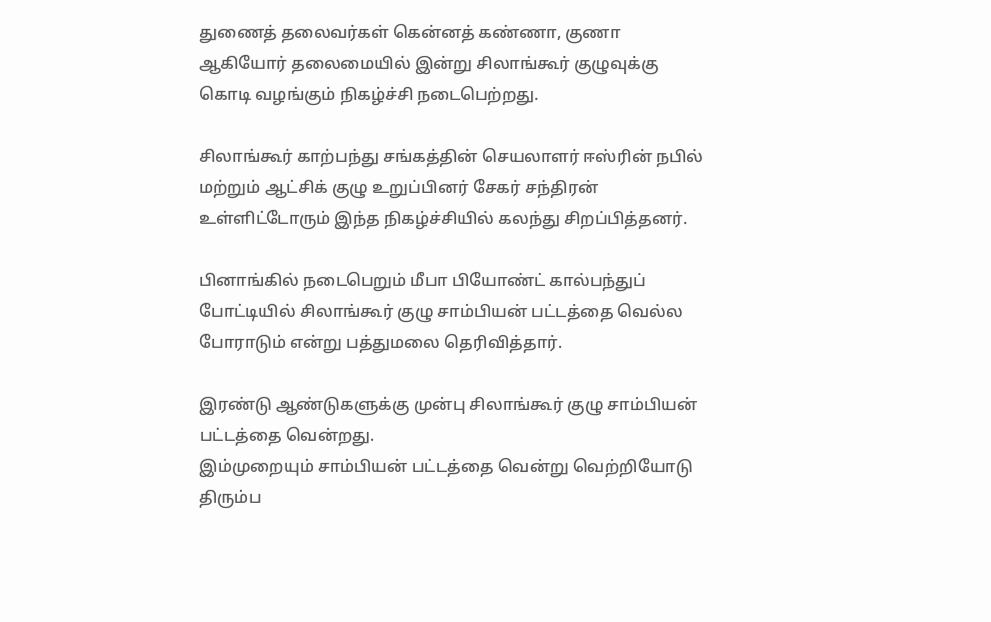துணைத் தலைவர்கள் கென்னத் கண்ணா, குணா ஆகியோர் தலைமையில் இன்று சிலாங்கூர் குழுவுக்கு கொடி வழங்கும் நிகழ்ச்சி நடைபெற்றது.

சிலாங்கூர் காற்பந்து சங்கத்தின் செயலாளர் ஈஸ்ரின் நபில் மற்றும் ஆட்சிக் குழு உறுப்பினர் சேகர் சந்திரன் உள்ளிட்டோரும் இந்த நிகழ்ச்சியில் கலந்து சிறப்பித்தனர்.

பினாங்கில் நடைபெறும் மீபா பியோண்ட் கால்பந்துப் போட்டியில் சிலாங்கூர் குழு சாம்பியன் பட்டத்தை வெல்ல போராடும் என்று பத்துமலை தெரிவித்தார்.

இரண்டு ஆண்டுகளுக்கு முன்பு சிலாங்கூர் குழு சாம்பியன் பட்டத்தை வென்றது.
இம்முறையும் சாம்பியன் பட்டத்தை வென்று வெற்றியோடு திரும்ப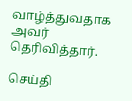வாழ்த்துவதாக அவர் தெரிவித்தார்.

செய்தி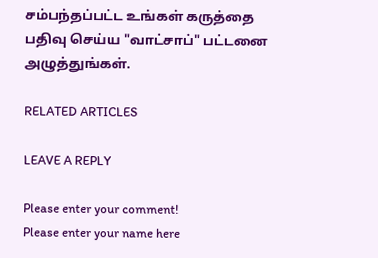சம்பந்தப்பட்ட உங்கள் கருத்தை பதிவு செய்ய "வாட்சாப்" பட்டனை அழுத்துங்கள்.

RELATED ARTICLES

LEAVE A REPLY

Please enter your comment!
Please enter your name here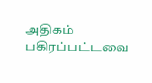அதிகம் பகிரப்பட்டவை